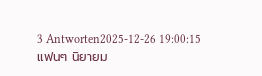3 Antworten2025-12-26 19:00:15
แฟนๆ นิยายม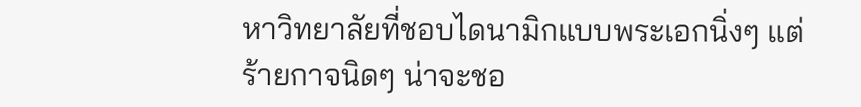หาวิทยาลัยที่ชอบไดนามิกแบบพระเอกนิ่งๆ แต่ร้ายกาจนิดๆ น่าจะชอ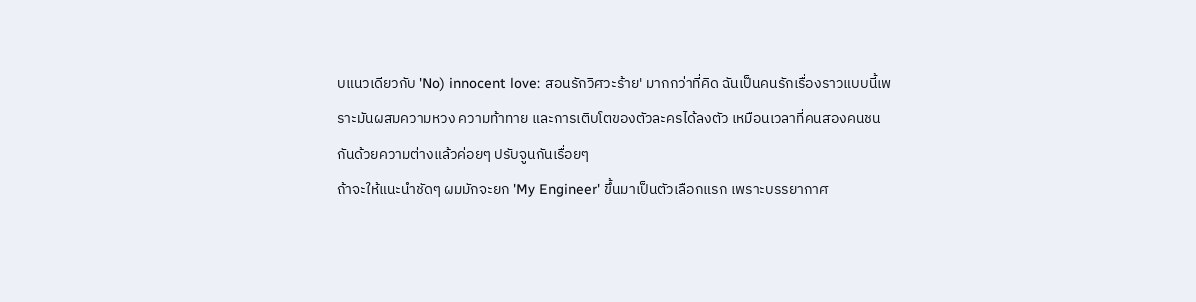บแนวเดียวกับ 'No) innocent love: สอนรักวิศวะร้าย' มากกว่าที่คิด ฉันเป็นคนรักเรื่องราวแบบนี้เพราะมันผสมความหวง ความท้าทาย และการเติบโตของตัวละครได้ลงตัว เหมือนเวลาที่คนสองคนชนกันด้วยความต่างแล้วค่อยๆ ปรับจูนกันเรื่อยๆ
ถ้าจะให้แนะนำชัดๆ ผมมักจะยก 'My Engineer' ขึ้นมาเป็นตัวเลือกแรก เพราะบรรยากาศ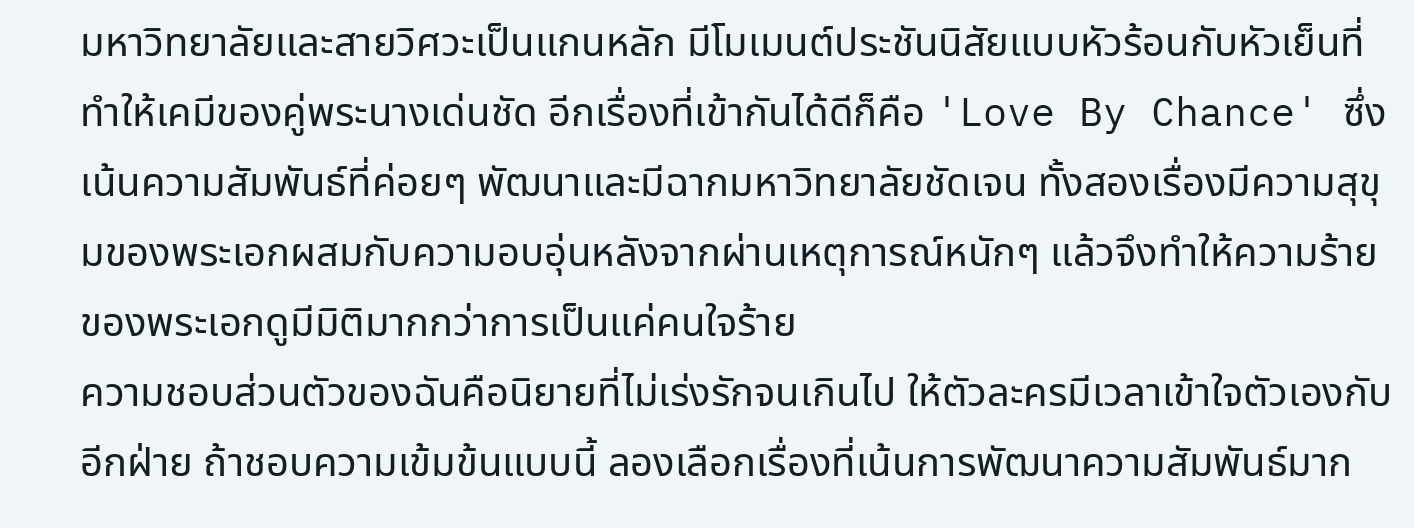มหาวิทยาลัยและสายวิศวะเป็นแกนหลัก มีโมเมนต์ประชันนิสัยแบบหัวร้อนกับหัวเย็นที่ทำให้เคมีของคู่พระนางเด่นชัด อีกเรื่องที่เข้ากันได้ดีก็คือ 'Love By Chance' ซึ่งเน้นความสัมพันธ์ที่ค่อยๆ พัฒนาและมีฉากมหาวิทยาลัยชัดเจน ทั้งสองเรื่องมีความสุขุมของพระเอกผสมกับความอบอุ่นหลังจากผ่านเหตุการณ์หนักๆ แล้วจึงทำให้ความร้ายของพระเอกดูมีมิติมากกว่าการเป็นแค่คนใจร้าย
ความชอบส่วนตัวของฉันคือนิยายที่ไม่เร่งรักจนเกินไป ให้ตัวละครมีเวลาเข้าใจตัวเองกับอีกฝ่าย ถ้าชอบความเข้มข้นแบบนี้ ลองเลือกเรื่องที่เน้นการพัฒนาความสัมพันธ์มาก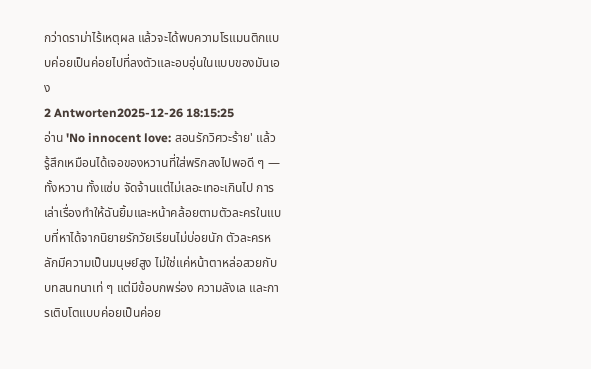กว่าดราม่าไร้เหตุผล แล้วจะได้พบความโรแมนติกแบบค่อยเป็นค่อยไปที่ลงตัวและอบอุ่นในแบบของมันเอง
2 Antworten2025-12-26 18:15:25
อ่าน 'No innocent love: สอนรักวิศวะร้าย' แล้วรู้สึกเหมือนได้เจอของหวานที่ใส่พริกลงไปพอดี ๆ — ทั้งหวาน ทั้งแซ่บ จัดจ้านแต่ไม่เลอะเทอะเกินไป การเล่าเรื่องทำให้ฉันยิ้มและหน้าคล้อยตามตัวละครในแบบที่หาได้จากนิยายรักวัยเรียนไม่บ่อยนัก ตัวละครหลักมีความเป็นมนุษย์สูง ไม่ใช่แค่หน้าตาหล่อสวยกับบทสนทนาเท่ ๆ แต่มีข้อบกพร่อง ความลังเล และการเติบโตแบบค่อยเป็นค่อย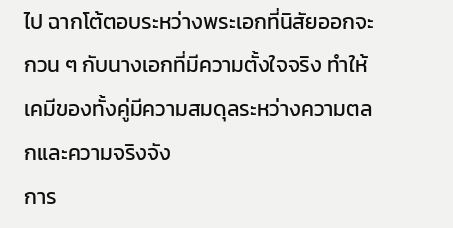ไป ฉากโต้ตอบระหว่างพระเอกที่นิสัยออกจะกวน ๆ กับนางเอกที่มีความตั้งใจจริง ทำให้เคมีของทั้งคู่มีความสมดุลระหว่างความตลกและความจริงจัง
การ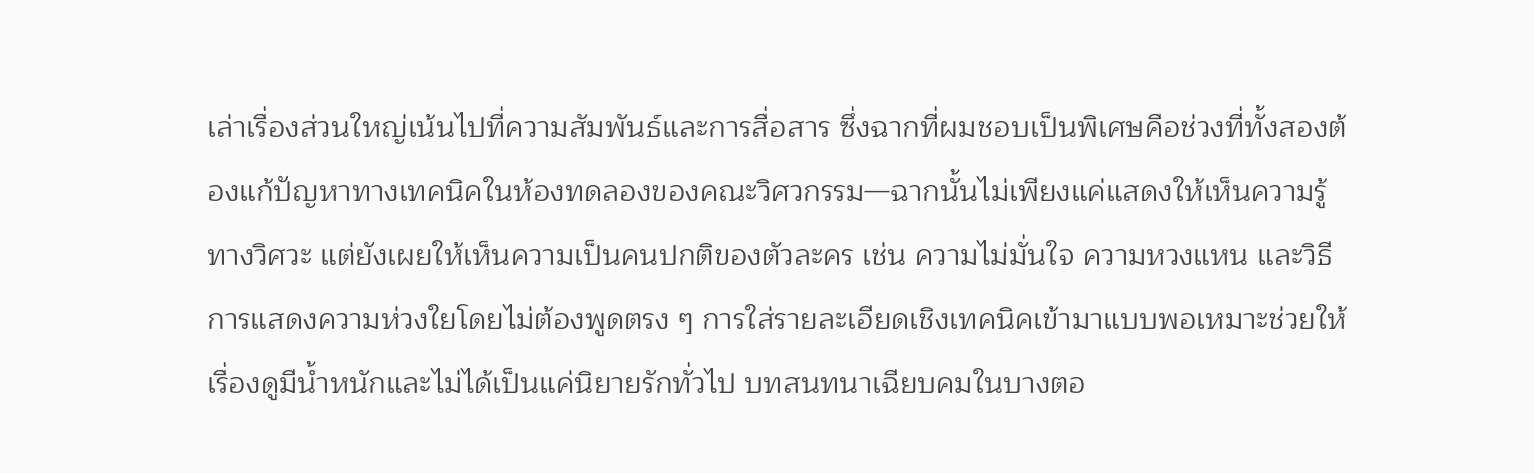เล่าเรื่องส่วนใหญ่เน้นไปที่ความสัมพันธ์และการสื่อสาร ซึ่งฉากที่ผมชอบเป็นพิเศษคือช่วงที่ทั้งสองต้องแก้ปัญหาทางเทคนิคในห้องทดลองของคณะวิศวกรรม—ฉากนั้นไม่เพียงแค่แสดงให้เห็นความรู้ทางวิศวะ แต่ยังเผยให้เห็นความเป็นคนปกติของตัวละคร เช่น ความไม่มั่นใจ ความหวงแหน และวิธีการแสดงความห่วงใยโดยไม่ต้องพูดตรง ๆ การใส่รายละเอียดเชิงเทคนิคเข้ามาแบบพอเหมาะช่วยให้เรื่องดูมีน้ำหนักและไม่ได้เป็นแค่นิยายรักทั่วไป บทสนทนาเฉียบคมในบางตอ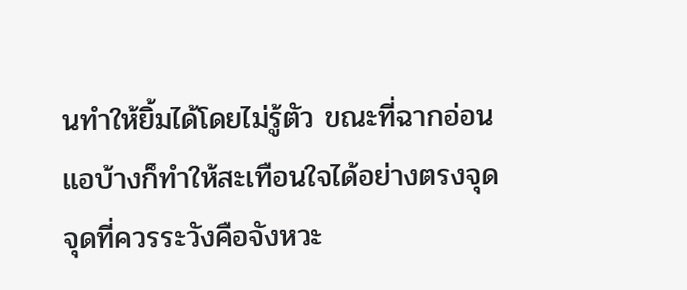นทำให้ยิ้มได้โดยไม่รู้ตัว ขณะที่ฉากอ่อนแอบ้างก็ทำให้สะเทือนใจได้อย่างตรงจุด
จุดที่ควรระวังคือจังหวะ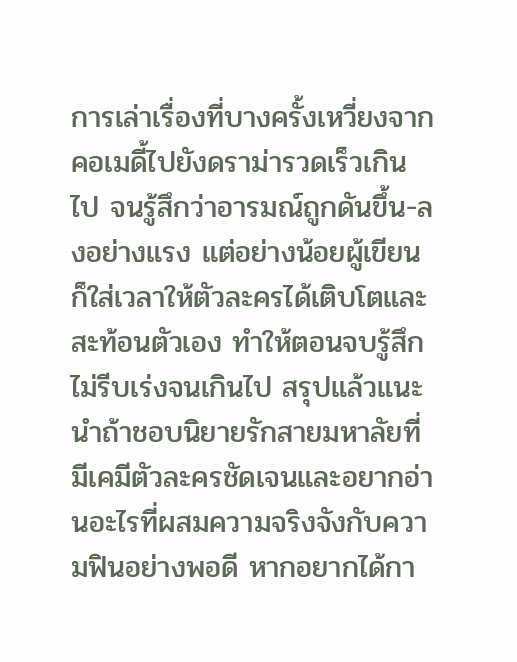การเล่าเรื่องที่บางครั้งเหวี่ยงจากคอเมดี้ไปยังดราม่ารวดเร็วเกินไป จนรู้สึกว่าอารมณ์ถูกดันขึ้น-ลงอย่างแรง แต่อย่างน้อยผู้เขียนก็ใส่เวลาให้ตัวละครได้เติบโตและสะท้อนตัวเอง ทำให้ตอนจบรู้สึกไม่รีบเร่งจนเกินไป สรุปแล้วแนะนำถ้าชอบนิยายรักสายมหาลัยที่มีเคมีตัวละครชัดเจนและอยากอ่านอะไรที่ผสมความจริงจังกับความฟินอย่างพอดี หากอยากได้กา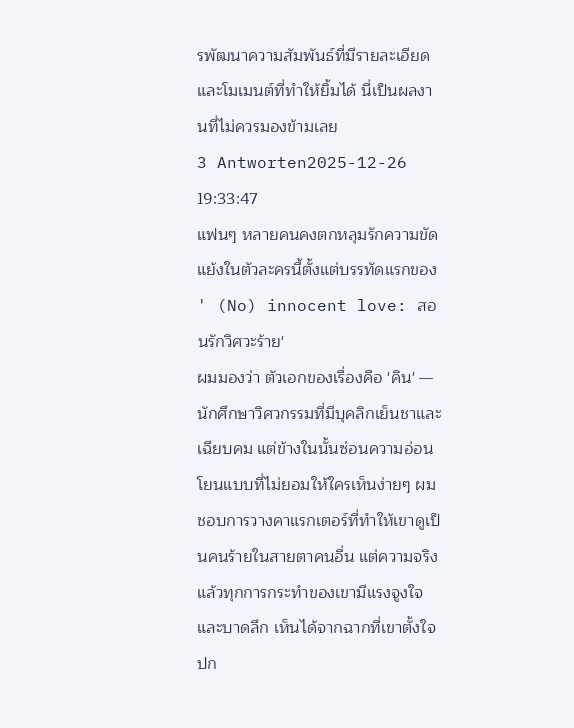รพัฒนาความสัมพันธ์ที่มีรายละเอียดและโมเมนต์ที่ทำให้ยิ้มได้ นี่เป็นผลงานที่ไม่ควรมองข้ามเลย
3 Antworten2025-12-26 19:33:47
แฟนๆ หลายคนคงตกหลุมรักความขัดแย้งในตัวละครนี้ตั้งแต่บรรทัดแรกของ ' (No) innocent love: สอนรักวิศวะร้าย'
ผมมองว่า ตัวเอกของเรื่องคือ 'คิน' — นักศึกษาวิศวกรรมที่มีบุคลิกเย็นชาและเฉียบคม แต่ข้างในนั้นซ่อนความอ่อนโยนแบบที่ไม่ยอมให้ใครเห็นง่ายๆ ผมชอบการวางคาแรกเตอร์ที่ทำให้เขาดูเป็นคนร้ายในสายตาคนอื่น แต่ความจริงแล้วทุกการกระทำของเขามีแรงจูงใจและบาดลึก เห็นได้จากฉากที่เขาตั้งใจปก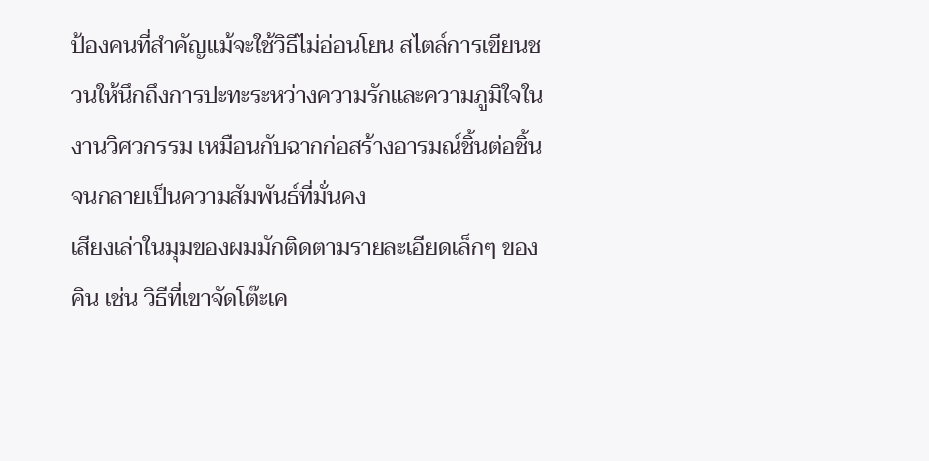ป้องคนที่สำคัญแม้จะใช้วิธีไม่อ่อนโยน สไตล์การเขียนชวนให้นึกถึงการปะทะระหว่างความรักและความภูมิใจในงานวิศวกรรม เหมือนกับฉากก่อสร้างอารมณ์ชิ้นต่อชิ้นจนกลายเป็นความสัมพันธ์ที่มั่นคง
เสียงเล่าในมุมของผมมักติดตามรายละเอียดเล็กๆ ของคิน เช่น วิธีที่เขาจัดโต๊ะเค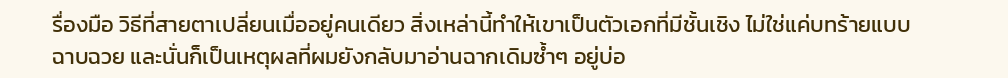รื่องมือ วิธีที่สายตาเปลี่ยนเมื่ออยู่คนเดียว สิ่งเหล่านี้ทำให้เขาเป็นตัวเอกที่มีชั้นเชิง ไม่ใช่แค่บทร้ายแบบฉาบฉวย และนั่นก็เป็นเหตุผลที่ผมยังกลับมาอ่านฉากเดิมซ้ำๆ อยู่บ่อ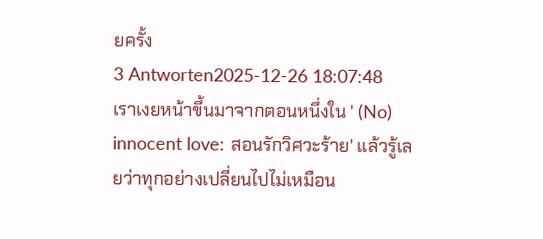ยครั้ง
3 Antworten2025-12-26 18:07:48
เราเงยหน้าขึ้นมาจากตอนหนึ่งใน ' (No) innocent love: สอนรักวิศวะร้าย' แล้วรู้เลยว่าทุกอย่างเปลี่ยนไปไม่เหมือน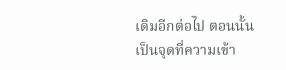เดิมอีกต่อไป ตอนนั้นเป็นจุดที่ความเข้า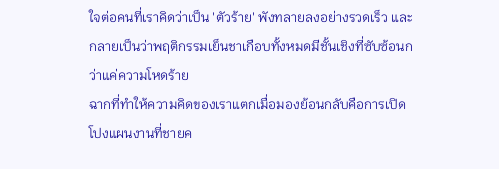ใจต่อคนที่เราคิดว่าเป็น 'ตัวร้าย' พังทลายลงอย่างรวดเร็ว และกลายเป็นว่าพฤติกรรมเย็นชาเกือบทั้งหมดมีชั้นเชิงที่ซับซ้อนกว่าแค่ความโหดร้าย
ฉากที่ทำให้ความคิดของเราแตกเมื่อมองย้อนกลับคือการเปิดโปงแผนงานที่ชายค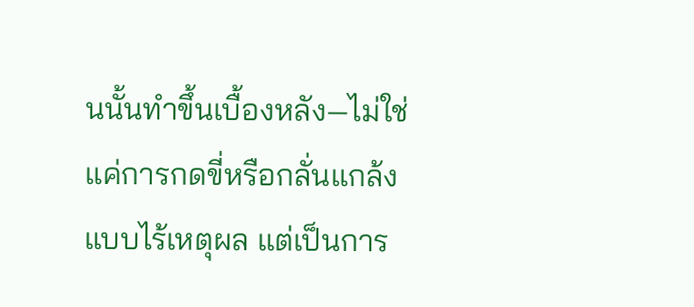นนั้นทำขึ้นเบื้องหลัง—ไม่ใช่แค่การกดขี่หรือกลั่นแกล้งแบบไร้เหตุผล แต่เป็นการ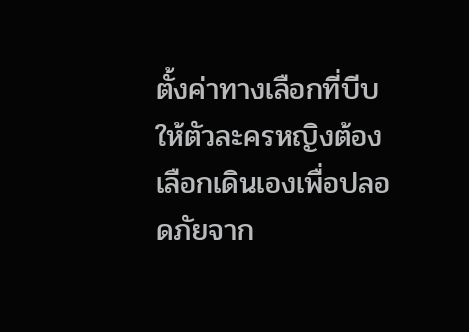ตั้งค่าทางเลือกที่บีบให้ตัวละครหญิงต้องเลือกเดินเองเพื่อปลอดภัยจาก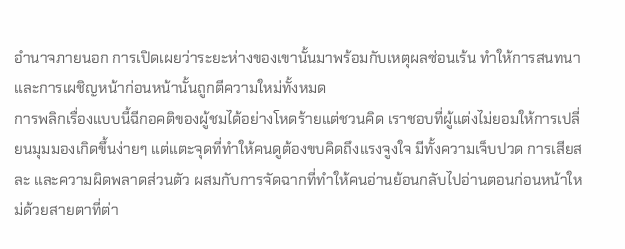อำนาจภายนอก การเปิดเผยว่าระยะห่างของเขานั้นมาพร้อมกับเหตุผลซ่อนเร้น ทำให้การสนทนาและการเผชิญหน้าก่อนหน้านั้นถูกตีความใหม่ทั้งหมด
การพลิกเรื่องแบบนี้ฉีกอคติของผู้ชมได้อย่างโหดร้ายแต่ชวนคิด เราชอบที่ผู้แต่งไม่ยอมให้การเปลี่ยนมุมมองเกิดขึ้นง่ายๆ แต่แตะจุดที่ทำให้คนดูต้องขบคิดถึงแรงจูงใจ มีทั้งความเจ็บปวด การเสียสละ และความผิดพลาดส่วนตัว ผสมกับการจัดฉากที่ทำให้คนอ่านย้อนกลับไปอ่านตอนก่อนหน้าใหม่ด้วยสายตาที่ต่า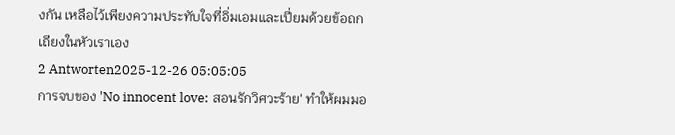งกัน เหลือไว้เพียงความประทับใจที่อิ่มเอมและเปี่ยมด้วยข้อถกเถียงในหัวเราเอง
2 Antworten2025-12-26 05:05:05
การจบของ 'No innocent love: สอนรักวิศวะร้าย' ทำให้ผมมอ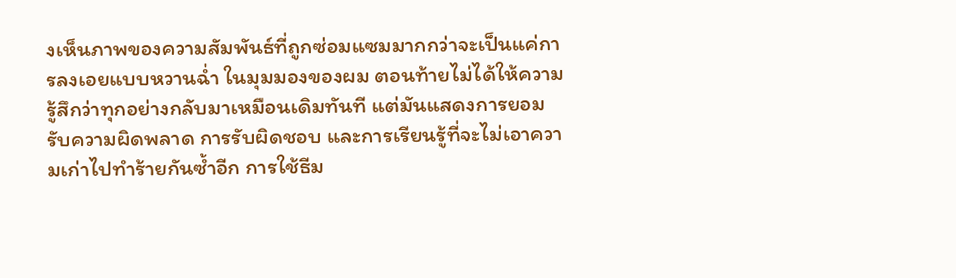งเห็นภาพของความสัมพันธ์ที่ถูกซ่อมแซมมากกว่าจะเป็นแค่การลงเอยแบบหวานฉ่ำ ในมุมมองของผม ตอนท้ายไม่ได้ให้ความรู้สึกว่าทุกอย่างกลับมาเหมือนเดิมทันที แต่มันแสดงการยอมรับความผิดพลาด การรับผิดชอบ และการเรียนรู้ที่จะไม่เอาความเก่าไปทำร้ายกันซ้ำอีก การใช้ธีม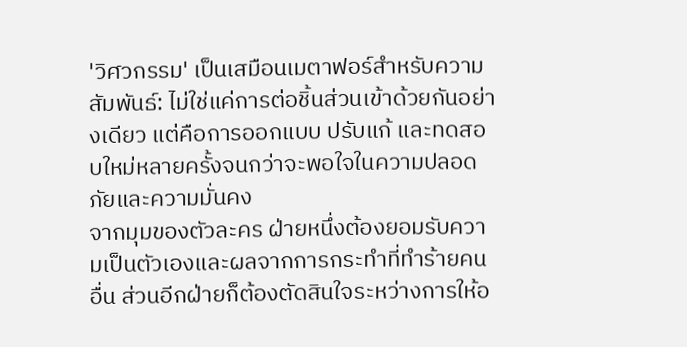'วิศวกรรม' เป็นเสมือนเมตาฟอร์สำหรับความสัมพันธ์: ไม่ใช่แค่การต่อชิ้นส่วนเข้าด้วยกันอย่างเดียว แต่คือการออกแบบ ปรับแก้ และทดสอบใหม่หลายครั้งจนกว่าจะพอใจในความปลอดภัยและความมั่นคง
จากมุมของตัวละคร ฝ่ายหนึ่งต้องยอมรับความเป็นตัวเองและผลจากการกระทำที่ทำร้ายคนอื่น ส่วนอีกฝ่ายก็ต้องตัดสินใจระหว่างการให้อ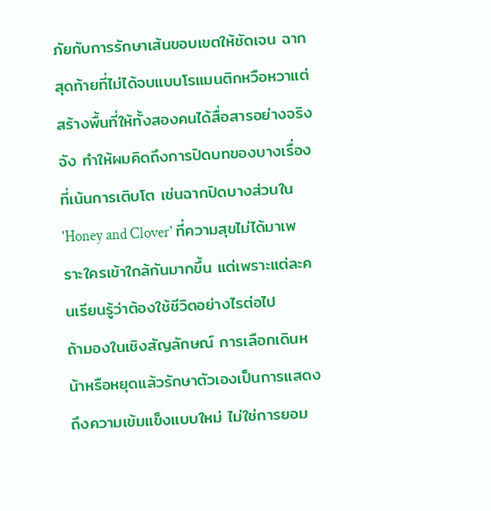ภัยกับการรักษาเส้นขอบเขตให้ชัดเจน ฉากสุดท้ายที่ไม่ได้จบแบบโรแมนติกหวือหวาแต่สร้างพื้นที่ให้ทั้งสองคนได้สื่อสารอย่างจริงจัง ทำให้ผมคิดถึงการปิดบทของบางเรื่องที่เน้นการเติบโต เช่นฉากปิดบางส่วนใน 'Honey and Clover' ที่ความสุขไม่ได้มาเพราะใครเข้าใกล้กันมากขึ้น แต่เพราะแต่ละคนเรียนรู้ว่าต้องใช้ชีวิตอย่างไรต่อไป
ถ้ามองในเชิงสัญลักษณ์ การเลือกเดินหน้าหรือหยุดแล้วรักษาตัวเองเป็นการแสดงถึงความเข้มแข็งแบบใหม่ ไม่ใช่การยอม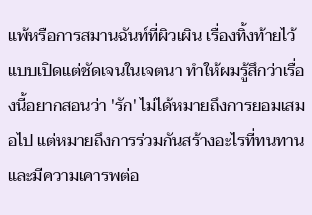แพ้หรือการสมานฉันท์ที่ผิวเผิน เรื่องทิ้งท้ายไว้แบบเปิดแต่ชัดเจนในเจตนา ทำให้ผมรู้สึกว่าเรื่องนี้อยากสอนว่า 'รัก' ไม่ได้หมายถึงการยอมเสมอไป แต่หมายถึงการร่วมกันสร้างอะไรที่ทนทานและมีความเคารพต่อ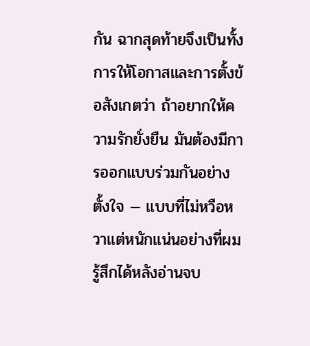กัน ฉากสุดท้ายจึงเป็นทั้งการให้โอกาสและการตั้งข้อสังเกตว่า ถ้าอยากให้ความรักยั่งยืน มันต้องมีการออกแบบร่วมกันอย่างตั้งใจ — แบบที่ไม่หวือหวาแต่หนักแน่นอย่างที่ผมรู้สึกได้หลังอ่านจบ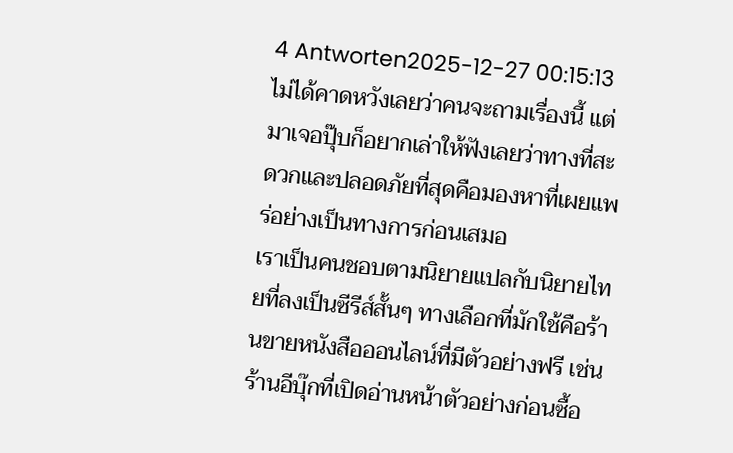4 Antworten2025-12-27 00:15:13
ไม่ได้คาดหวังเลยว่าคนจะถามเรื่องนี้ แต่มาเจอปุ๊บก็อยากเล่าให้ฟังเลยว่าทางที่สะดวกและปลอดภัยที่สุดคือมองหาที่เผยแพร่อย่างเป็นทางการก่อนเสมอ
เราเป็นคนชอบตามนิยายแปลกับนิยายไทยที่ลงเป็นซีรีส์สั้นๆ ทางเลือกที่มักใช้คือร้านขายหนังสือออนไลน์ที่มีตัวอย่างฟรี เช่นร้านอีบุ๊กที่เปิดอ่านหน้าตัวอย่างก่อนซื้อ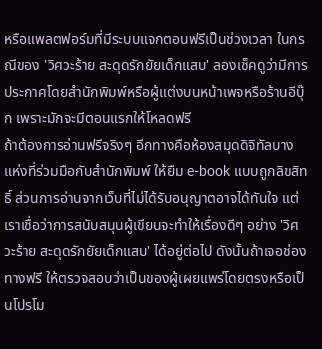หรือแพลตฟอร์มที่มีระบบแจกตอนฟรีเป็นช่วงเวลา ในกรณีของ 'วิศวะร้าย สะดุดรักยัยเด็กแสบ' ลองเช็คดูว่ามีการประกาศโดยสำนักพิมพ์หรือผู้แต่งบนหน้าเพจหรือร้านอีบุ๊ก เพราะมักจะมีตอนแรกให้โหลดฟรี
ถ้าต้องการอ่านฟรีจริงๆ อีกทางคือห้องสมุดดิจิทัลบางแห่งที่ร่วมมือกับสำนักพิมพ์ ให้ยืม e-book แบบถูกลิขสิทธิ์ ส่วนการอ่านจากเว็บที่ไม่ได้รับอนุญาตอาจได้ทันใจ แต่เราเชื่อว่าการสนับสนุนผู้เขียนจะทำให้เรื่องดีๆ อย่าง 'วิศวะร้าย สะดุดรักยัยเด็กแสบ' ได้อยู่ต่อไป ดังนั้นถ้าเจอช่องทางฟรี ให้ตรวจสอบว่าเป็นของผู้เผยแพร่โดยตรงหรือเป็นโปรโม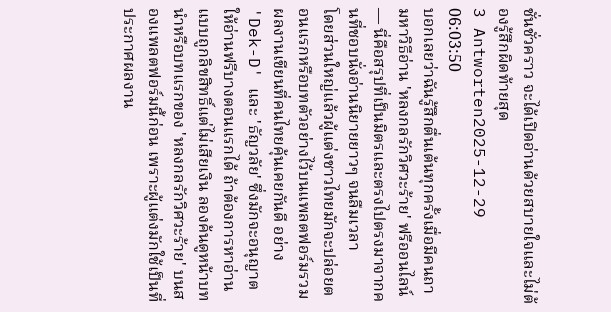ชั่นชั่วคราว จะได้เปิดอ่านด้วยสบายใจและไม่ต้องรู้สึกผิดท้ายสุด
3 Antworten2025-12-29 06:03:50
บอกเลยว่าฉันรู้สึกตื่นเต้นทุกครั้งเมื่อมีคนถามหาวิธีอ่าน 'หลงกลรักวิศวะร้าย' ฟรีออนไลน์ — นี่คือสรุปที่เป็นมิตรและตรงไปตรงมาจากคนที่ชอบนั่งอ่านนิยายยาวๆ จนลืมเวลา
โดยส่วนใหญ่แล้วผู้แต่งชาวไทยมักจะปล่อยตอนแรกหรือบทตัวอย่างไว้บนแพลตฟอร์มรวมผลงานเขียนที่คนไทยคุ้นเคยกันดี อย่าง 'Dek-D' และ 'ธัญวลัย' ซึ่งมักจะอนุญาตให้อ่านฟรีบางตอนแรกได้ ถ้าต้องการหาอ่านแบบถูกลิขสิทธิ์แต่ไม่เสียเงิน ลองค้นดูหน้าบทนำหรือบทแรกของ 'หลงกลรักวิศวะร้าย' บนสองแพลตฟอร์มนี้ก่อน เพราะผู้แต่งมักใช้เป็นที่ประกาศผลงาน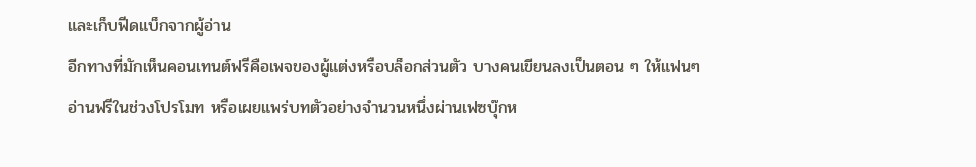และเก็บฟีดแบ็กจากผู้อ่าน
อีกทางที่มักเห็นคอนเทนต์ฟรีคือเพจของผู้แต่งหรือบล็อกส่วนตัว บางคนเขียนลงเป็นตอน ๆ ให้แฟนๆ อ่านฟรีในช่วงโปรโมท หรือเผยแพร่บทตัวอย่างจำนวนหนึ่งผ่านเฟซบุ๊กห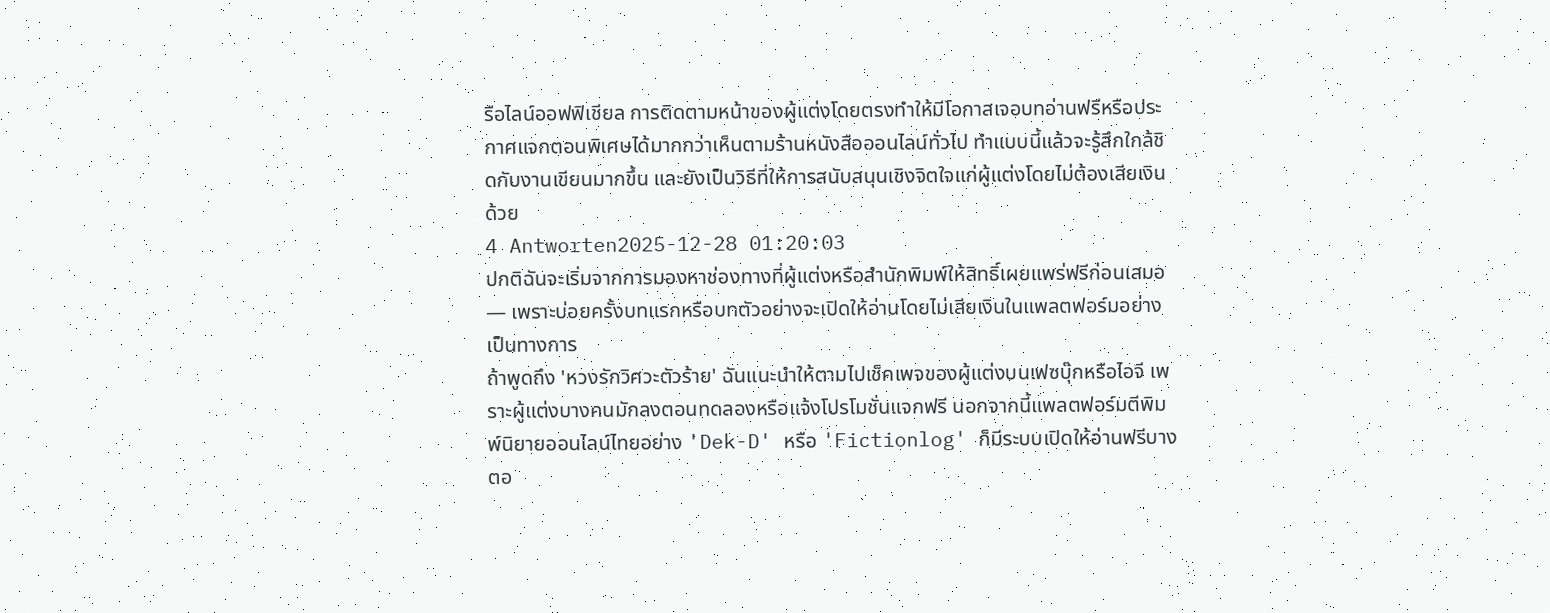รือไลน์ออฟฟิเชียล การติดตามหน้าของผู้แต่งโดยตรงทำให้มีโอกาสเจอบทอ่านฟรีหรือประกาศแจกตอนพิเศษได้มากกว่าเห็นตามร้านหนังสือออนไลน์ทั่วไป ทำแบบนี้แล้วจะรู้สึกใกล้ชิดกับงานเขียนมากขึ้น และยังเป็นวิธีที่ให้การสนับสนุนเชิงจิตใจแก่ผู้แต่งโดยไม่ต้องเสียเงินด้วย
4 Antworten2025-12-28 01:20:03
ปกติฉันจะเริ่มจากการมองหาช่องทางที่ผู้แต่งหรือสำนักพิมพ์ให้สิทธิ์เผยแพร่ฟรีก่อนเสมอ — เพราะบ่อยครั้งบทแรกหรือบทตัวอย่างจะเปิดให้อ่านโดยไม่เสียเงินในแพลตฟอร์มอย่างเป็นทางการ
ถ้าพูดถึง 'หวงรักวิศวะตัวร้าย' ฉันแนะนำให้ตามไปเช็คเพจของผู้แต่งบนเฟซบุ๊กหรือไอจี เพราะผู้แต่งบางคนมักลงตอนทดลองหรือแจ้งโปรโมชั่นแจกฟรี นอกจากนี้แพลตฟอร์มตีพิมพ์นิยายออนไลน์ไทยอย่าง 'Dek-D' หรือ 'Fictionlog' ก็มีระบบเปิดให้อ่านฟรีบางตอ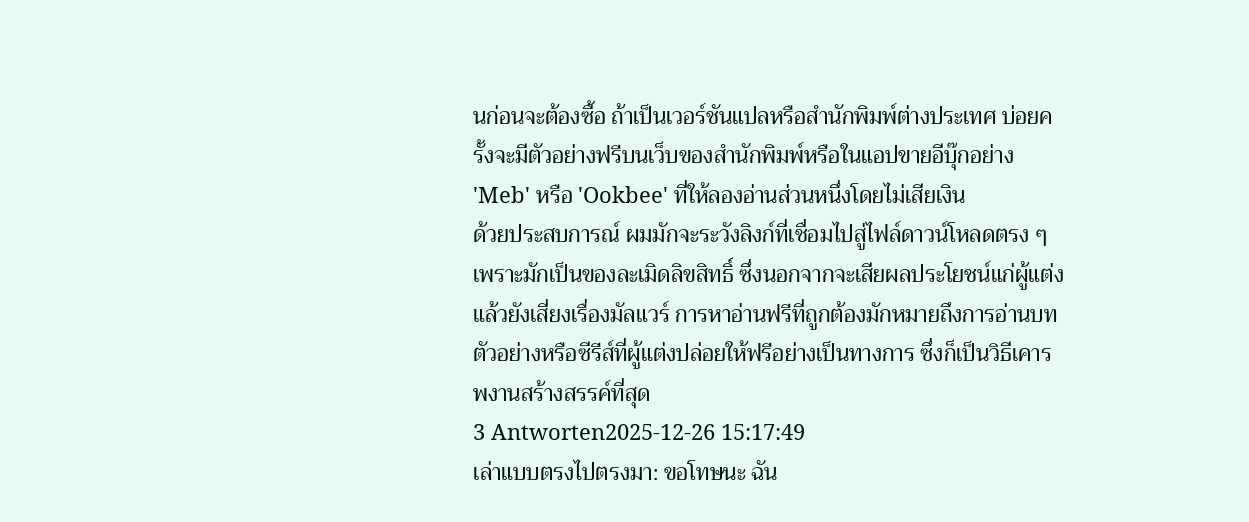นก่อนจะต้องซื้อ ถ้าเป็นเวอร์ชันแปลหรือสำนักพิมพ์ต่างประเทศ บ่อยครั้งจะมีตัวอย่างฟรีบนเว็บของสำนักพิมพ์หรือในแอปขายอีบุ๊กอย่าง 'Meb' หรือ 'Ookbee' ที่ให้ลองอ่านส่วนหนึ่งโดยไม่เสียเงิน
ด้วยประสบการณ์ ผมมักจะระวังลิงก์ที่เชื่อมไปสู่ไฟล์ดาวน์โหลดตรง ๆ เพราะมักเป็นของละเมิดลิขสิทธิ์ ซึ่งนอกจากจะเสียผลประโยชน์แก่ผู้แต่งแล้วยังเสี่ยงเรื่องมัลแวร์ การหาอ่านฟรีที่ถูกต้องมักหมายถึงการอ่านบทตัวอย่างหรือซีรีส์ที่ผู้แต่งปล่อยให้ฟรีอย่างเป็นทางการ ซึ่งก็เป็นวิธีเคารพงานสร้างสรรค์ที่สุด
3 Antworten2025-12-26 15:17:49
เล่าแบบตรงไปตรงมา: ขอโทษนะ ฉัน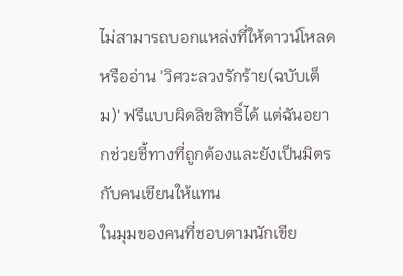ไม่สามารถบอกแหล่งที่ให้ดาวน์โหลดหรืออ่าน 'วิศวะลวงรักร้าย(ฉบับเต็ม)' ฟรีแบบผิดลิขสิทธิ์ได้ แต่ฉันอยากช่วยชี้ทางที่ถูกต้องและยังเป็นมิตรกับคนเขียนให้แทน
ในมุมของคนที่ชอบตามนักเขีย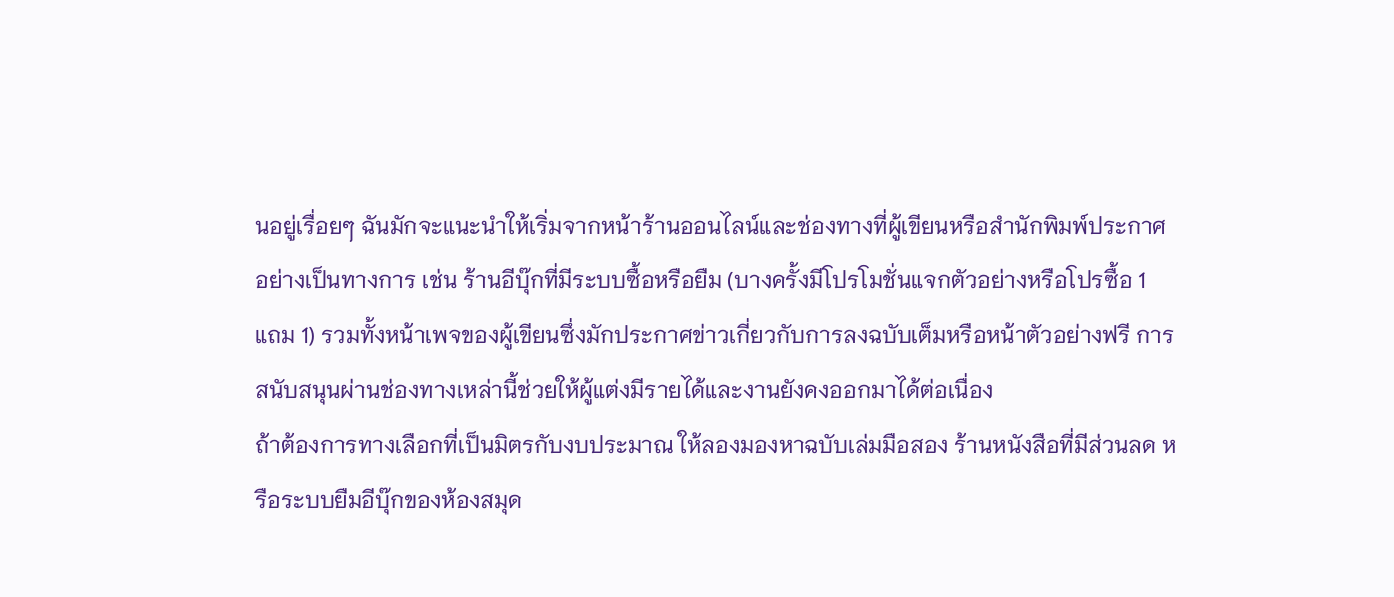นอยู่เรื่อยๆ ฉันมักจะแนะนำให้เริ่มจากหน้าร้านออนไลน์และช่องทางที่ผู้เขียนหรือสำนักพิมพ์ประกาศอย่างเป็นทางการ เช่น ร้านอีบุ๊กที่มีระบบซื้อหรือยืม (บางครั้งมีโปรโมชั่นแจกตัวอย่างหรือโปรซื้อ 1 แถม 1) รวมทั้งหน้าเพจของผู้เขียนซึ่งมักประกาศข่าวเกี่ยวกับการลงฉบับเต็มหรือหน้าตัวอย่างฟรี การสนับสนุนผ่านช่องทางเหล่านี้ช่วยให้ผู้แต่งมีรายได้และงานยังคงออกมาได้ต่อเนื่อง
ถ้าต้องการทางเลือกที่เป็นมิตรกับงบประมาณ ให้ลองมองหาฉบับเล่มมือสอง ร้านหนังสือที่มีส่วนลด หรือระบบยืมอีบุ๊กของห้องสมุด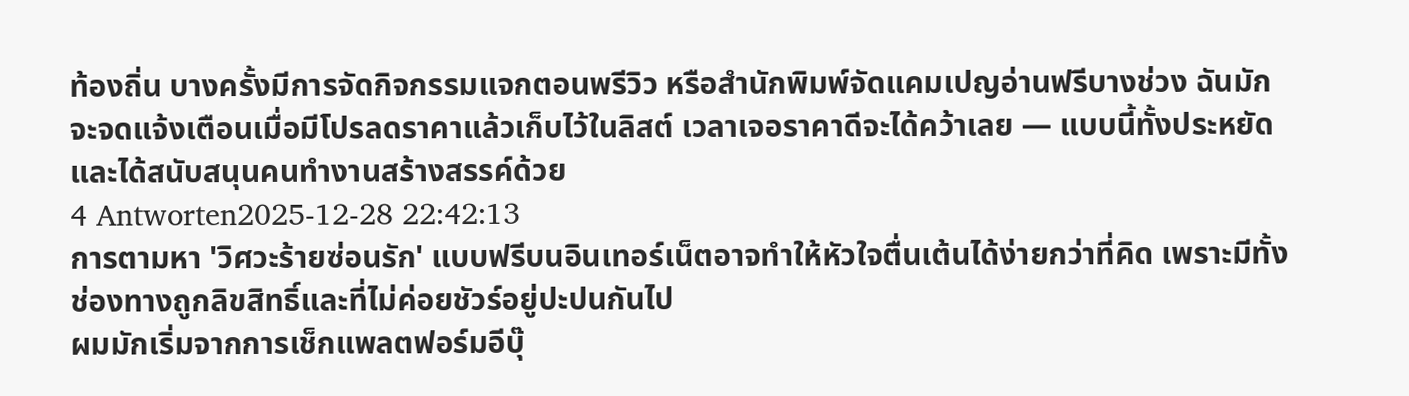ท้องถิ่น บางครั้งมีการจัดกิจกรรมแจกตอนพรีวิว หรือสำนักพิมพ์จัดแคมเปญอ่านฟรีบางช่วง ฉันมักจะจดแจ้งเตือนเมื่อมีโปรลดราคาแล้วเก็บไว้ในลิสต์ เวลาเจอราคาดีจะได้คว้าเลย — แบบนี้ทั้งประหยัดและได้สนับสนุนคนทำงานสร้างสรรค์ด้วย
4 Antworten2025-12-28 22:42:13
การตามหา 'วิศวะร้ายซ่อนรัก' แบบฟรีบนอินเทอร์เน็ตอาจทำให้หัวใจตื่นเต้นได้ง่ายกว่าที่คิด เพราะมีทั้งช่องทางถูกลิขสิทธิ์และที่ไม่ค่อยชัวร์อยู่ปะปนกันไป
ผมมักเริ่มจากการเช็กแพลตฟอร์มอีบุ๊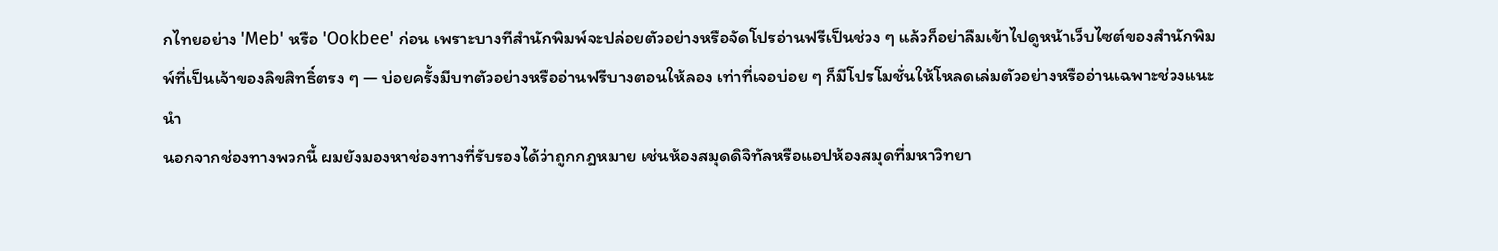กไทยอย่าง 'Meb' หรือ 'Ookbee' ก่อน เพราะบางทีสำนักพิมพ์จะปล่อยตัวอย่างหรือจัดโปรอ่านฟรีเป็นช่วง ๆ แล้วก็อย่าลืมเข้าไปดูหน้าเว็บไซต์ของสำนักพิมพ์ที่เป็นเจ้าของลิขสิทธิ์ตรง ๆ — บ่อยครั้งมีบทตัวอย่างหรืออ่านฟรีบางตอนให้ลอง เท่าที่เจอบ่อย ๆ ก็มีโปรโมชั่นให้โหลดเล่มตัวอย่างหรืออ่านเฉพาะช่วงแนะนำ
นอกจากช่องทางพวกนี้ ผมยังมองหาช่องทางที่รับรองได้ว่าถูกกฎหมาย เช่นห้องสมุดดิจิทัลหรือแอปห้องสมุดที่มหาวิทยา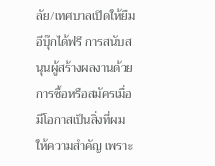ลัย/เทศบาลเปิดให้ยืมอีบุ๊กได้ฟรี การสนับสนุนผู้สร้างผลงานด้วยการซื้อหรือสมัครเมื่อมีโอกาสเป็นสิ่งที่ผมให้ความสำคัญ เพราะ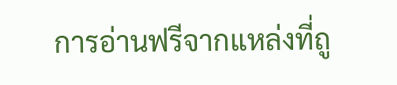การอ่านฟรีจากแหล่งที่ถู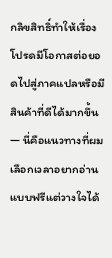กลิขสิทธิ์ทำให้เรื่องโปรดมีโอกาสต่อยอดไปสู่ภาคแปลหรือมีสินค้าที่ดีได้มากขึ้น — นี่คือแนวทางที่ผมเลือกเวลาอยากอ่านแบบฟรีแต่วางใจได้